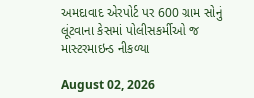અમદાવાદ એરપોર્ટ પર 600 ગ્રામ સોનું લૂંટવાના કેસમાં પોલીસકર્મીઓ જ માસ્ટરમાઇન્ડ નીકળ્યા

August 02, 2026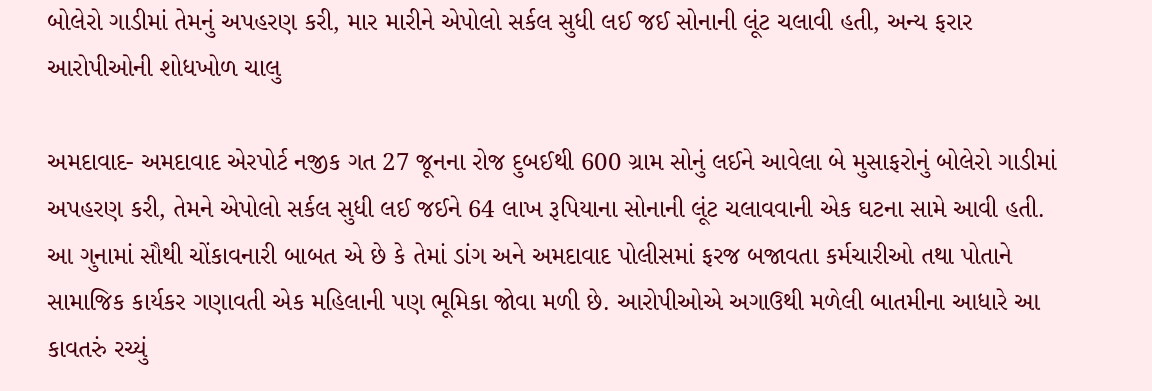બોલેરો ગાડીમાં તેમનું અપહરણ કરી, માર મારીને એપોલો સર્કલ સુધી લઈ જઈ સોનાની લૂંટ ચલાવી હતી, અન્ય ફરાર આરોપીઓની શોધખોળ ચાલુ

અમદાવાદ- અમદાવાદ એરપોર્ટ નજીક ગત 27 જૂનના રોજ દુબઈથી 600 ગ્રામ સોનું લઈને આવેલા બે મુસાફરોનું બોલેરો ગાડીમાં અપહરણ કરી, તેમને એપોલો સર્કલ સુધી લઈ જઈને 64 લાખ રૂપિયાના સોનાની લૂંટ ચલાવવાની એક ઘટના સામે આવી હતી. આ ગુનામાં સૌથી ચોંકાવનારી બાબત એ છે કે તેમાં ડાંગ અને અમદાવાદ પોલીસમાં ફરજ બજાવતા કર્મચારીઓ તથા પોતાને સામાજિક કાર્યકર ગણાવતી એક મહિલાની પણ ભૂમિકા જોવા મળી છે. આરોપીઓએ અગાઉથી મળેલી બાતમીના આધારે આ કાવતરું રચ્યું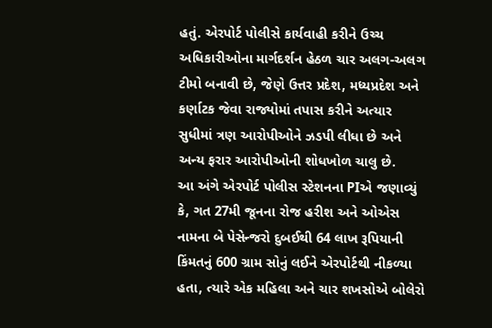હતું. એરપોર્ટ પોલીસે કાર્યવાહી કરીને ઉચ્ચ અધિકારીઓના માર્ગદર્શન હેઠળ ચાર અલગ-અલગ ટીમો બનાવી છે, જેણે ઉત્તર પ્રદેશ, મધ્યપ્રદેશ અને કર્ણાટક જેવા રાજ્યોમાં તપાસ કરીને અત્યાર સુધીમાં ત્રણ આરોપીઓને ઝડપી લીધા છે અને અન્ય ફરાર આરોપીઓની શોધખોળ ચાલુ છે.
આ અંગે એરપોર્ટ પોલીસ સ્ટેશનના PIએ જણાવ્યું કે, ગત 27મી જૂનના રોજ હરીશ અને ઓએસ નામના બે પેસેન્જરો દુબઈથી 64 લાખ રૂપિયાની કિંમતનું 600 ગ્રામ સોનું લઈને એરપોર્ટથી નીકળ્યા હતા, ત્યારે એક મહિલા અને ચાર શખસોએ બોલેરો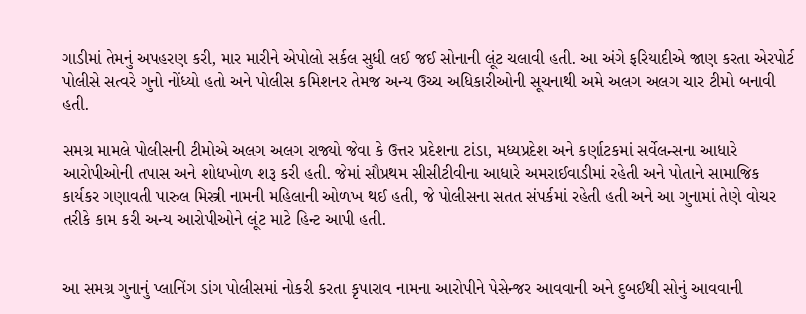ગાડીમાં તેમનું અપહરણ કરી, માર મારીને એપોલો સર્કલ સુધી લઈ જઈ સોનાની લૂંટ ચલાવી હતી. આ અંગે ફરિયાદીએ જાણ કરતા એરપોર્ટ પોલીસે સત્વરે ગુનો નોંધ્યો હતો અને પોલીસ કમિશનર તેમજ અન્ય ઉચ્ચ અધિકારીઓની સૂચનાથી અમે અલગ અલગ ચાર ટીમો બનાવી હતી.

સમગ્ર મામલે પોલીસની ટીમોએ અલગ અલગ રાજ્યો જેવા કે ઉત્તર પ્રદેશના ટાંડા, મધ્યપ્રદેશ અને કર્ણાટકમાં સર્વેલન્સના આધારે આરોપીઓની તપાસ અને શોધખોળ શરૂ કરી હતી. જેમાં સૌપ્રથમ સીસીટીવીના આધારે અમરાઈવાડીમાં રહેતી અને પોતાને સામાજિક કાર્યકર ગણાવતી પારુલ મિસ્ત્રી નામની મહિલાની ઓળખ થઈ હતી, જે પોલીસના સતત સંપર્કમાં રહેતી હતી અને આ ગુનામાં તેણે વોચર તરીકે કામ કરી અન્ય આરોપીઓને લૂંટ માટે હિન્ટ આપી હતી.


આ સમગ્ર ગુનાનું પ્લાનિંગ ડાંગ પોલીસમાં નોકરી કરતા કૃપારાવ નામના આરોપીને પેસેન્જર આવવાની અને દુબઈથી સોનું આવવાની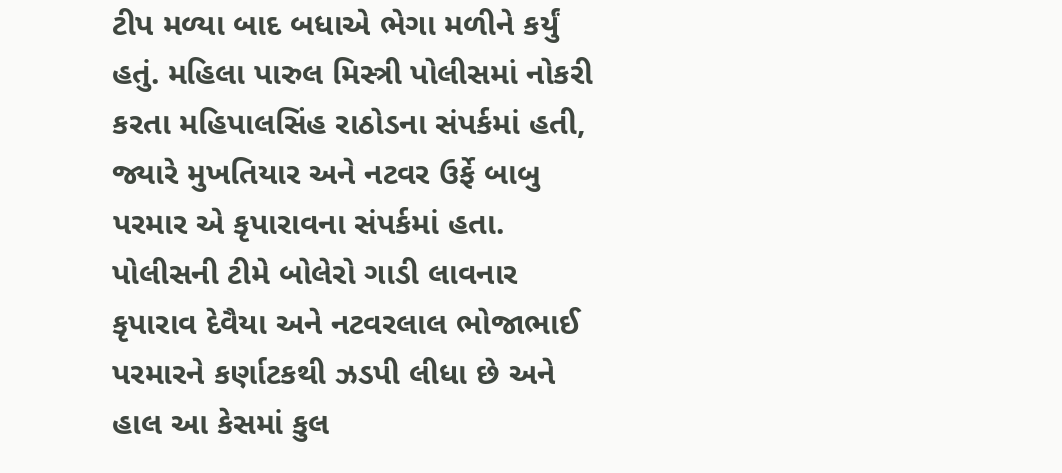ટીપ મળ્યા બાદ બધાએ ભેગા મળીને કર્યું હતું. મહિલા પારુલ મિસ્ત્રી પોલીસમાં નોકરી કરતા મહિપાલસિંહ રાઠોડના સંપર્કમાં હતી, જ્યારે મુખતિયાર અને નટવર ઉર્ફે બાબુ પરમાર એ કૃપારાવના સંપર્કમાં હતા. પોલીસની ટીમે બોલેરો ગાડી લાવનાર કૃપારાવ દેવૈયા અને નટવરલાલ ભોજાભાઈ પરમારને કર્ણાટકથી ઝડપી લીધા છે અને હાલ આ કેસમાં કુલ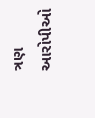ત્રણ આરોપીઓ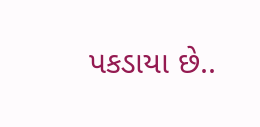પકડાયા છે..